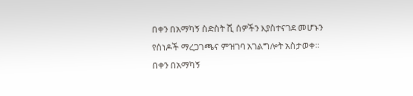በቀን በአማካኝ ስድስት ሺ ሰዎችን እያስተናገደ መሆኑን የሰነዶች ማረጋገጫና ምዝገባ አገልግሎት አስታወቀ።
በቀን በአማካኝ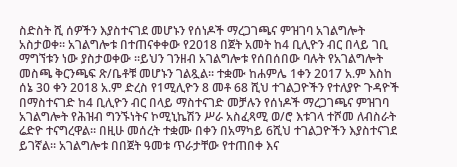ስድስት ሺ ሰዎችን እያስተናገደ መሆኑን የሰነዶች ማረጋገጫና ምዝገባ አገልግሎት አስታወቀ። አገልግሎቱ በተጠናቀቀው የ2018 በጀት አመት ከ4 ቢሊዮን ብር በላይ ገቢ ማግኘቱን ነው ያስታወቀው ።ይህን ገንዘብ አገልግሎቱ የሰበሰበው ባሉት የአገልግሎት መስጫ ቅርንጫፍ ጽ/ቤቶቹ መሆኑን ገልጿል። ተቋሙ ከሐምሌ 1ቀን 2017 አ.ም እስከ ሰኔ 30 ቀን 2018 አ.ም ድረስ የ1ሚሊዮን 8 መቶ 68 ሺህ ተገልጋዮችን የተለያዮ ጉዳዮች በማስተናገድ ከ4 ቢሊዮን ብር በላይ ማስተናገድ መቻሉን የሰነዶች ማረጋገጫና ምዝገባ አገልግሎት የሕዝብ ግንኙነትና ኮሚኒኬሽን ሥራ አስፈጻሚ ወ/ሮ እቱገላ ተሾመ ለብስራት ሬድዮ ተናግረዋል። በዚሁ መሰረት ተቋሙ በቀን በአማካይ 6ሺህ ተገልጋዮችን እያስተናገደ ይገኛል። አገልግሎቱ በበጀት ዓመቱ ጥራታቸው የተጠበቀ እና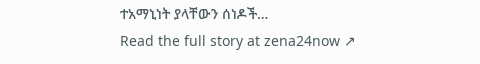ተአማኒነት ያላቸውን ሰነዶች…
Read the full story at zena24now ↗